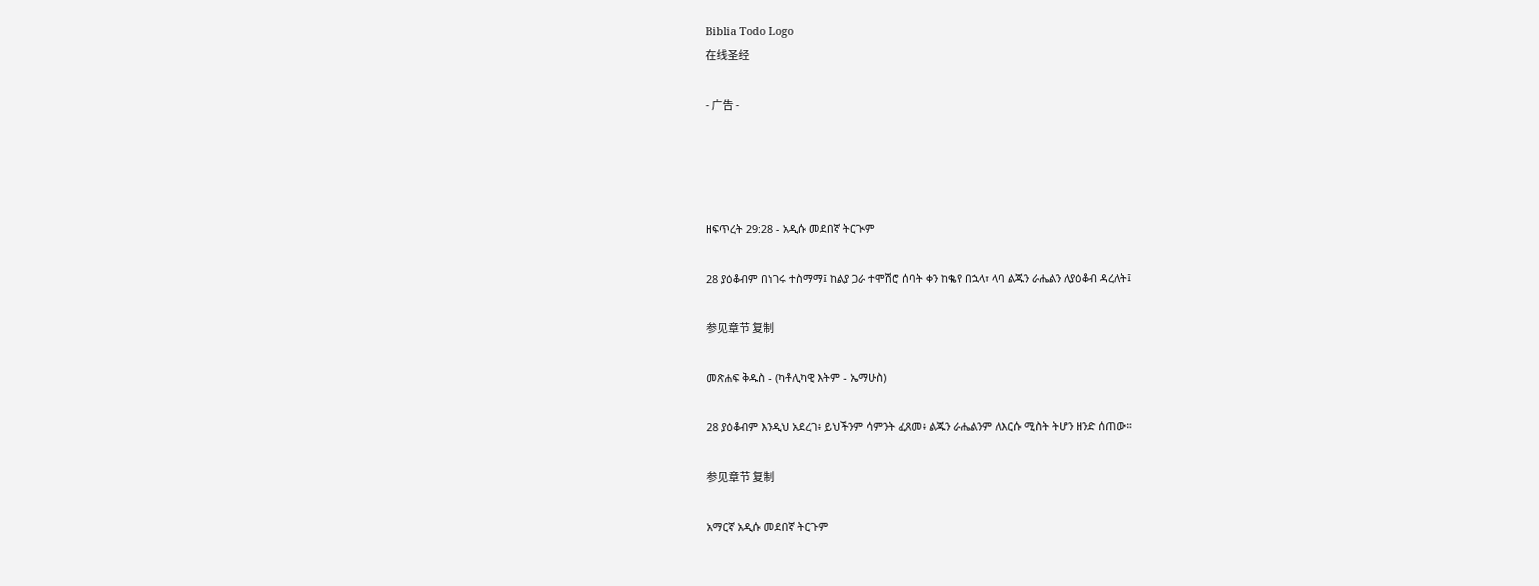Biblia Todo Logo
在线圣经

- 广告 -




ዘፍጥረት 29:28 - አዲሱ መደበኛ ትርጒም

28 ያዕቆብም በነገሩ ተስማማ፤ ከልያ ጋራ ተሞሽሮ ሰባት ቀን ከቈየ በኋላ፣ ላባ ልጁን ራሔልን ለያዕቆብ ዳረለት፤

参见章节 复制

መጽሐፍ ቅዱስ - (ካቶሊካዊ እትም - ኤማሁስ)

28 ያዕቆብም እንዲህ አደረገ፥ ይህችንም ሳምንት ፈጸመ፥ ልጁን ራሔልንም ለእርሱ ሚስት ትሆን ዘንድ ሰጠው።

参见章节 复制

አማርኛ አዲሱ መደበኛ ትርጉም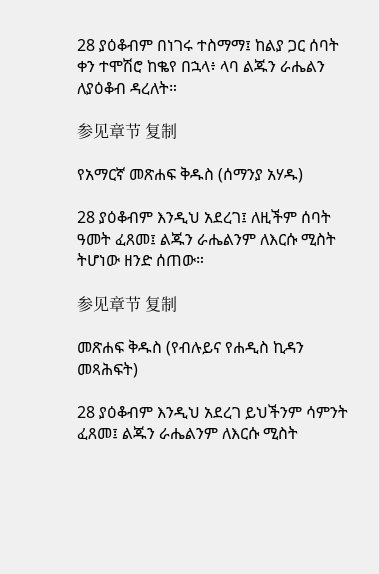28 ያዕቆብም በነገሩ ተስማማ፤ ከልያ ጋር ሰባት ቀን ተሞሽሮ ከቈየ በኋላ፥ ላባ ልጁን ራሔልን ለያዕቆብ ዳረለት።

参见章节 复制

የአማርኛ መጽሐፍ ቅዱስ (ሰማንያ አሃዱ)

28 ያዕቆብም እንዲህ አደረገ፤ ለዚችም ሰባት ዓመት ፈጸመ፤ ልጁን ራሔልንም ለእርሱ ሚስት ትሆነው ዘንድ ሰጠው።

参见章节 复制

መጽሐፍ ቅዱስ (የብሉይና የሐዲስ ኪዳን መጻሕፍት)

28 ያዕቆብም እንዲህ አደረገ ይህችንም ሳምንት ፈጸመ፤ ልጁን ራሔልንም ለእርሱ ሚስት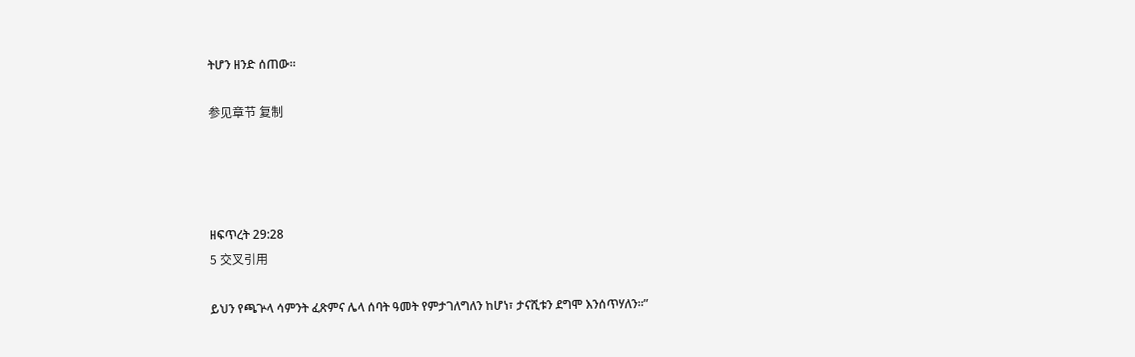ትሆን ዘንድ ሰጠው።

参见章节 复制




ዘፍጥረት 29:28
5 交叉引用

ይህን የጫጕላ ሳምንት ፈጽምና ሌላ ሰባት ዓመት የምታገለግለን ከሆነ፣ ታናሺቱን ደግሞ እንሰጥሃለን።”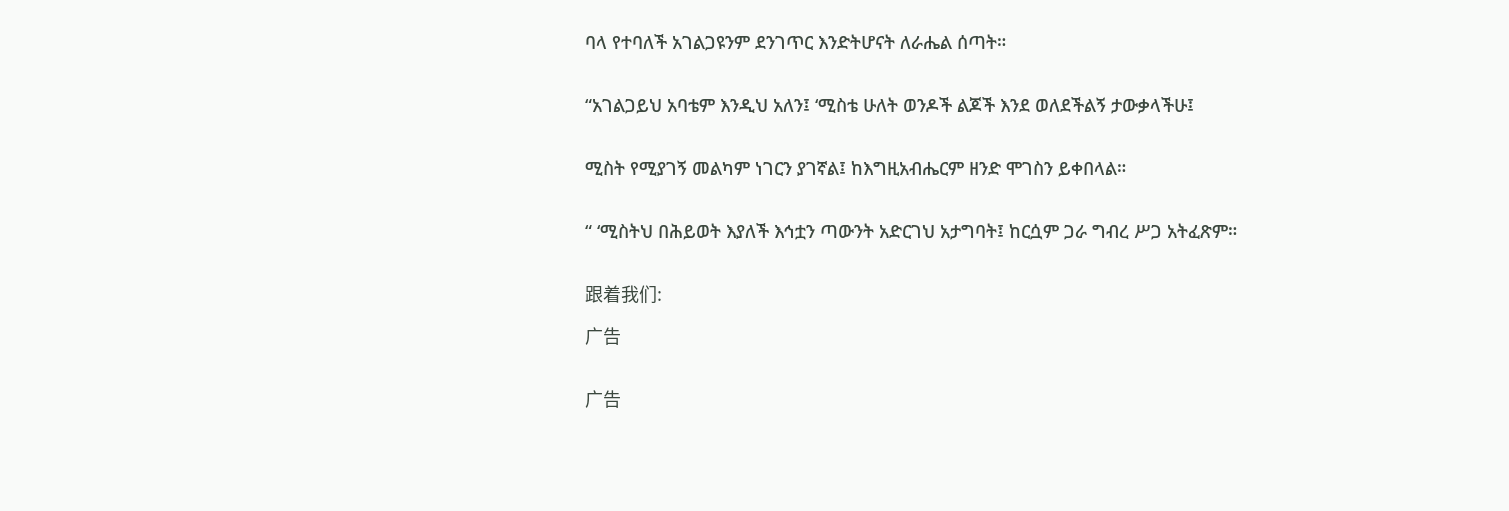ባላ የተባለች አገልጋዩንም ደንገጥር እንድትሆናት ለራሔል ሰጣት።


“አገልጋይህ አባቴም እንዲህ አለን፤ ‘ሚስቴ ሁለት ወንዶች ልጆች እንደ ወለደችልኝ ታውቃላችሁ፤


ሚስት የሚያገኝ መልካም ነገርን ያገኛል፤ ከእግዚአብሔርም ዘንድ ሞገስን ይቀበላል።


“ ‘ሚስትህ በሕይወት እያለች እኅቷን ጣውንት አድርገህ አታግባት፤ ከርሷም ጋራ ግብረ ሥጋ አትፈጽም።


跟着我们:

广告


广告